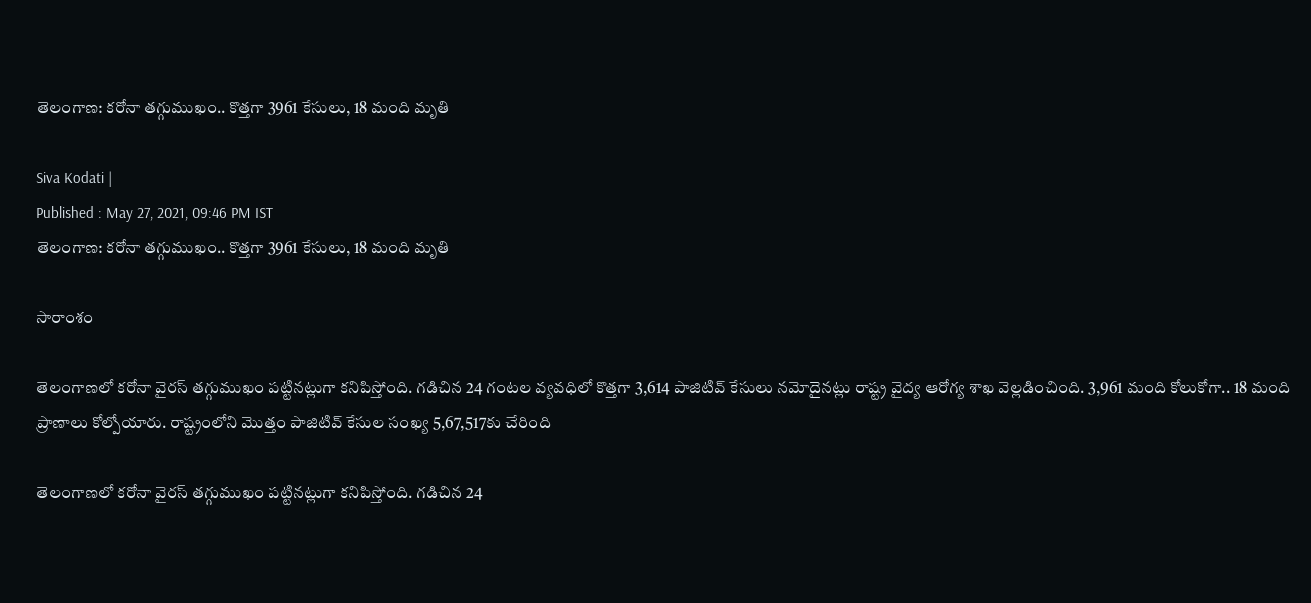తెలంగాణ: కరోనా తగ్గుముఖం.. కొత్తగా 3961 కేసులు, 18 మంది మృతి

Siva Kodati |
Published : May 27, 2021, 09:46 PM IST
తెలంగాణ: కరోనా తగ్గుముఖం.. కొత్తగా 3961 కేసులు, 18 మంది మృతి

సారాంశం

తెలంగాణలో కరోనా వైరస్ తగ్గుముఖం పట్టినట్లుగా కనిపిస్తోంది. గడిచిన 24 గంటల వ్యవధిలో కొత్తగా 3,614 పాజిటివ్‌ కేసులు నమోదైనట్లు రాష్ట్ర వైద్య ఆరోగ్య శాఖ వెల్లడించింది. 3,961 మంది కోలుకోగా.. 18 మంది ప్రాణాలు కోల్పోయారు. రాష్ట్రంలోని మొత్తం పాజిటివ్‌ కేసుల సంఖ్య 5,67,517కు చేరింది

తెలంగాణలో కరోనా వైరస్ తగ్గుముఖం పట్టినట్లుగా కనిపిస్తోంది. గడిచిన 24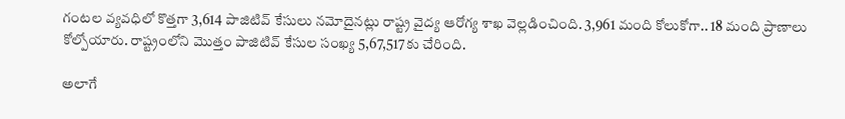గంటల వ్యవధిలో కొత్తగా 3,614 పాజిటివ్‌ కేసులు నమోదైనట్లు రాష్ట్ర వైద్య ఆరోగ్య శాఖ వెల్లడించింది. 3,961 మంది కోలుకోగా.. 18 మంది ప్రాణాలు కోల్పోయారు. రాష్ట్రంలోని మొత్తం పాజిటివ్‌ కేసుల సంఖ్య 5,67,517కు చేరింది.

అలాగే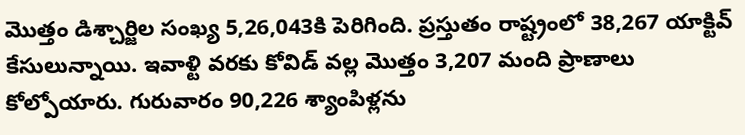మొత్తం డిశ్చార్జిల సంఖ్య 5,26,043కి పెరిగింది. ప్రస్తుతం రాష్ట్రంలో 38,267 యాక్టివ్‌ కేసులున్నాయి. ఇవాళ్టి వరకు కోవిడ్ వల్ల మొత్తం 3,207 మంది ప్రాణాలు కోల్పోయారు. గురువారం 90,226 శ్యాంపిళ్లను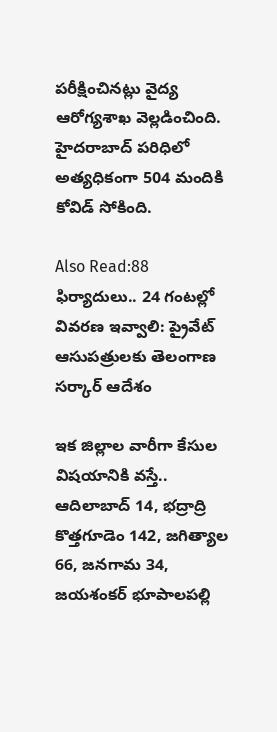పరీక్షించినట్లు వైద్య ఆరోగ్యశాఖ వెల్లడించింది. హైదరాబాద్‌ పరిధిలో అత్యధికంగా 504 మందికి కోవిడ్ సోకింది.

Also Read:88 ఫిర్యాదులు.. 24 గంటల్లో వివరణ ఇవ్వాలి: ప్రైవేట్ ఆసుపత్రులకు తెలంగాణ సర్కార్ ఆదేశం

ఇక జిల్లాల వారీగా కేసుల విషయానికి వస్తే.. ఆదిలాబాద్ 14, భద్రాద్రి కొత్తగూడెం 142, జగిత్యాల 66, జనగామ 34, జయశంకర్ భూపాలపల్లి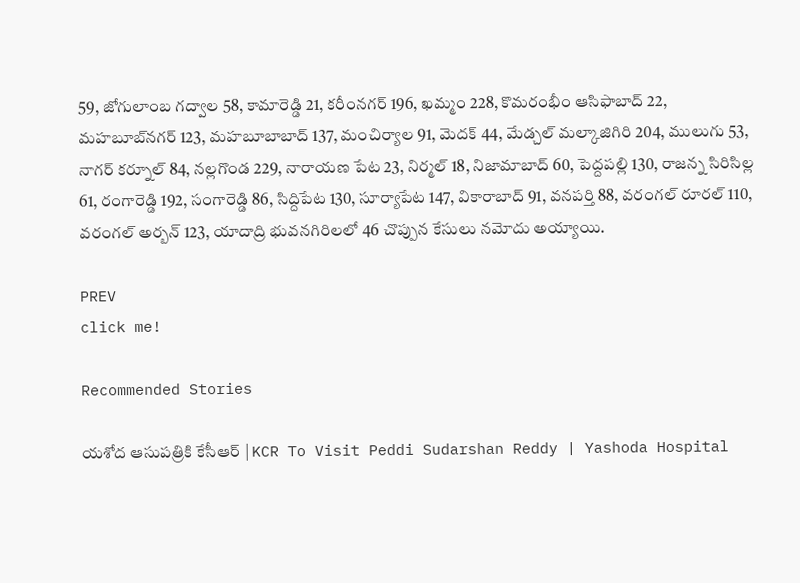59, జోగులాంబ గద్వాల 58, కామారెడ్డి 21, కరీంనగర్ 196, ఖమ్మం 228, కొమరంభీం ఆసిఫాబాద్ 22, మహబూబ్‌నగర్ 123, మహబూబాబాద్ 137, మంచిర్యాల 91, మెదక్ 44, మేడ్చల్ మల్కాజిగిరి 204, ములుగు 53, నాగర్ కర్నూల్ 84, నల్లగొండ 229, నారాయణ పేట 23, నిర్మల్ 18, నిజామాబాద్ 60, పెద్దపల్లి 130, రాజన్న సిరిసిల్ల 61, రంగారెడ్డి 192, సంగారెడ్డి 86, సిద్దిపేట 130, సూర్యాపేట 147, వికారాబాద్ 91, వనపర్తి 88, వరంగల్ రూరల్ 110, వరంగల్ అర్బన్ 123, యాదాద్రి భువనగిరిలలో 46 చొప్పున కేసులు నమోదు అయ్యాయి.

PREV
click me!

Recommended Stories

యశోద ఆసుపత్రికి కేసీఆర్ | KCR To Visit Peddi Sudarshan Reddy | Yashoda Hospital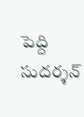పెద్ది సుదర్శన్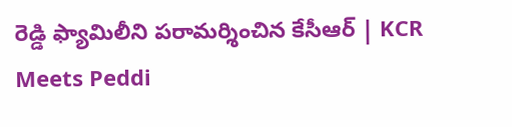రెడ్డి ఫ్యామిలీని పరామర్శించిన కేసీఆర్ | KCR Meets Peddi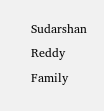Sudarshan Reddy Family